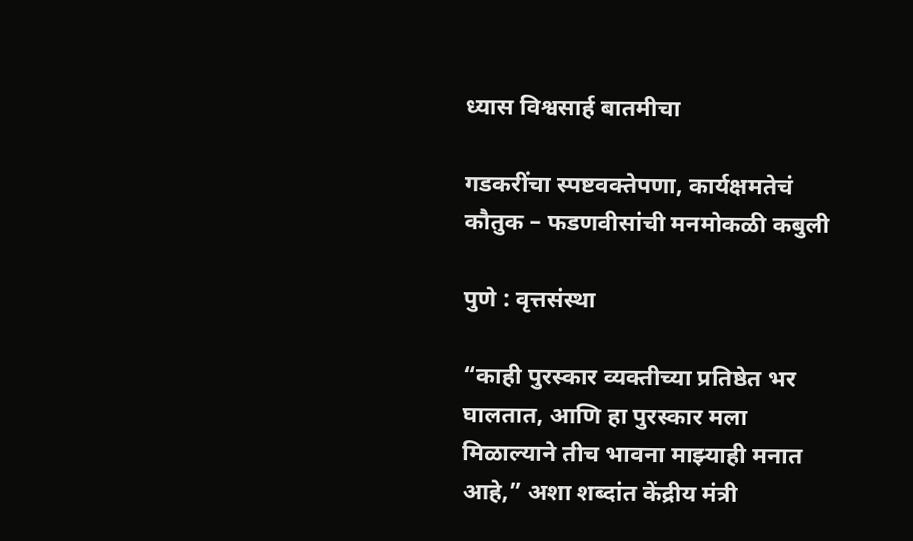ध्यास विश्वसार्ह बातमीचा

गडकरींचा स्पष्टवक्तेपणा, कार्यक्षमतेचं कौतुक – फडणवीसांची मनमोकळी कबुली

पुणे : वृत्तसंस्था

“काही पुरस्कार व्यक्तीच्या प्रतिष्ठेत भर घालतात, आणि हा पुरस्कार मला मिळाल्याने तीच भावना माझ्याही मनात आहे,” अशा शब्दांत केंद्रीय मंत्री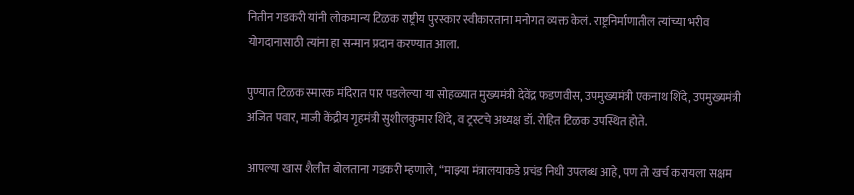नितीन गडकरी यांनी लोकमान्य टिळक राष्ट्रीय पुरस्कार स्वीकारताना मनोगत व्यक्त केलं. राष्ट्रनिर्माणातील त्यांच्या भरीव योगदानासाठी त्यांना हा सन्मान प्रदान करण्यात आला.

पुण्यात टिळक स्मारक मंदिरात पार पडलेल्या या सोहळ्यात मुख्यमंत्री देवेंद्र फडणवीस, उपमुख्यमंत्री एकनाथ शिंदे, उपमुख्यमंत्री अजित पवार, माजी केंद्रीय गृहमंत्री सुशीलकुमार शिंदे, व ट्रस्टचे अध्यक्ष डॉ. रोहित टिळक उपस्थित होते.

आपल्या खास शैलीत बोलताना गडकरी म्हणाले, “माझ्या मंत्रालयाकडे प्रचंड निधी उपलब्ध आहे, पण तो खर्च करायला सक्षम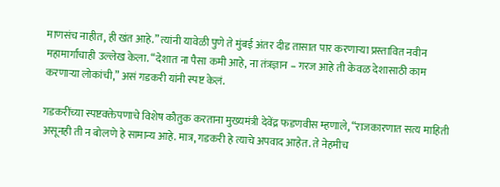माणसंच नाहीत, ही खंत आहे.” त्यांनी यावेळी पुणे ते मुंबई अंतर दीड तासात पार करणाऱ्या प्रस्तावित नवीन महामार्गाचाही उल्लेख केला. “देशात ना पैसा कमी आहे, ना तंत्रज्ञान – गरज आहे ती केवळ देशासाठी काम करणाऱ्या लोकांची,” असं गडकरी यांनी स्पष्ट केलं.

गडकरींच्या स्पष्टवक्तेपणाचे विशेष कौतुक करताना मुख्यमंत्री देवेंद्र फडणवीस म्हणाले, “राजकारणात सत्य माहिती असूनही ती न बोलणे हे सामान्य आहे. मात्र, गडकरी हे त्याचे अपवाद आहेत. ते नेहमीच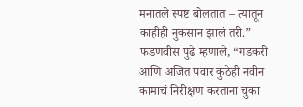मनातले स्पष्ट बोलतात – त्यातून काहीही नुकसान झालं तरी.” फडणवीस पुढे म्हणाले, “गडकरी आणि अजित पवार कुठेही नवीन कामाचं निरीक्षण करताना चुका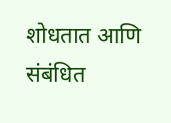शोधतात आणि संबंधित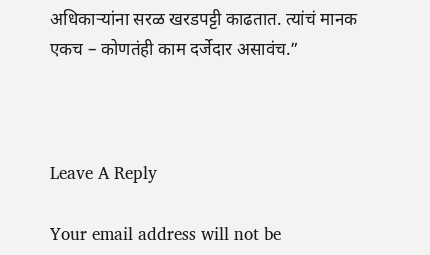अधिकाऱ्यांना सरळ खरडपट्टी काढतात. त्यांचं मानक एकच – कोणतंही काम दर्जेदार असावंच.”



Leave A Reply

Your email address will not be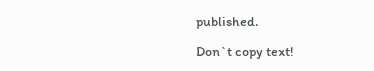published.

Don`t copy text!